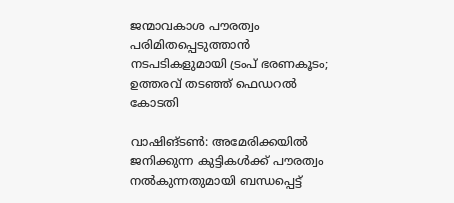ജന്മാവകാശ പൗരത്വം പരിമിതപ്പെടുത്താന്‍ നടപടികളുമായി ട്രംപ് ഭരണകൂടം; ഉത്തരവ് തടഞ്ഞ് ഫെഡറല്‍ കോടതി

വാഷിങ്ടണ്‍: അമേരിക്കയില്‍ ജനിക്കുന്ന കുട്ടികള്‍ക്ക് പൗരത്വം നല്‍കുന്നതുമായി ബന്ധപ്പെട്ട്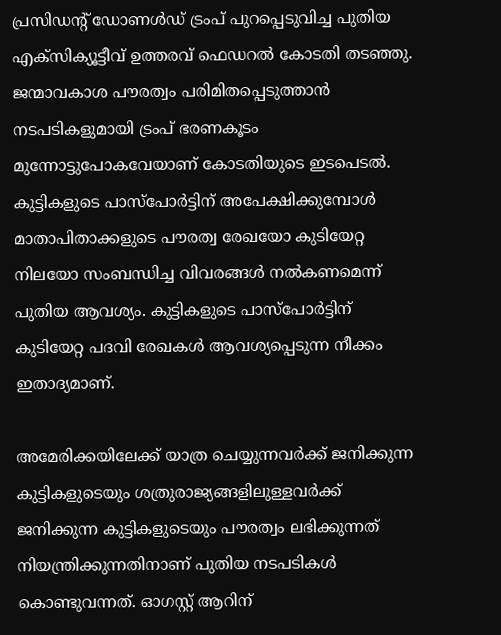പ്രസിഡന്റ് ഡോണള്‍ഡ് ട്രംപ് പുറപ്പെടുവിച്ച പുതിയ എക്‌സിക്യൂട്ടീവ് ഉത്തരവ് ഫെഡറല്‍ കോടതി തടഞ്ഞു. ജന്മാവകാശ പൗരത്വം പരിമിതപ്പെടുത്താന്‍ നടപടികളുമായി ട്രംപ് ഭരണകൂടം മുന്നോട്ടുപോകവേയാണ് കോടതിയുടെ ഇടപെടല്‍. കുട്ടികളുടെ പാസ്‌പോര്‍ട്ടിന് അപേക്ഷിക്കുമ്പോള്‍ മാതാപിതാക്കളുടെ പൗരത്വ രേഖയോ കുടിയേറ്റ നിലയോ സംബന്ധിച്ച വിവരങ്ങള്‍ നല്‍കണമെന്ന് പുതിയ ആവശ്യം. കുട്ടികളുടെ പാസ്‌പോര്‍ട്ടിന് കുടിയേറ്റ പദവി രേഖകള്‍ ആവശ്യപ്പെടുന്ന നീക്കം ഇതാദ്യമാണ്.

അമേരിക്കയിലേക്ക് യാത്ര ചെയ്യുന്നവര്‍ക്ക് ജനിക്കുന്ന കുട്ടികളുടെയും ശത്രുരാജ്യങ്ങളിലുള്ളവര്‍ക്ക് ജനിക്കുന്ന കുട്ടികളുടെയും പൗരത്വം ലഭിക്കുന്നത് നിയന്ത്രിക്കുന്നതിനാണ് പുതിയ നടപടികള്‍ കൊണ്ടുവന്നത്. ഓഗസ്റ്റ് ആറിന്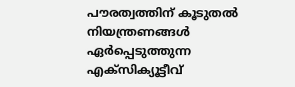പൗരത്വത്തിന് കൂടുതല്‍ നിയന്ത്രണങ്ങള്‍ ഏര്‍പ്പെടുത്തുന്ന എക്‌സിക്യൂട്ടീവ്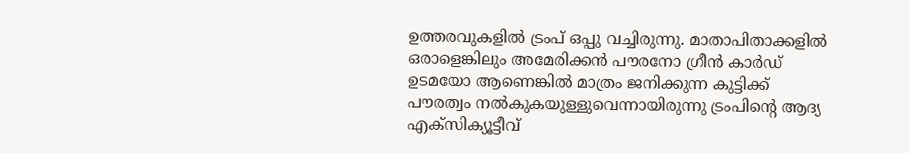ഉത്തരവുകളില്‍ ട്രംപ് ഒപ്പു വച്ചിരുന്നു. മാതാപിതാക്കളില്‍ ഒരാളെങ്കിലും അമേരിക്കന്‍ പൗരനോ ഗ്രീന്‍ കാര്‍ഡ് ഉടമയോ ആണെങ്കില്‍ മാത്രം ജനിക്കുന്ന കുട്ടിക്ക് പൗരത്വം നല്‍കുകയുള്ളുവെന്നായിരുന്നു ട്രംപിന്റെ ആദ്യ എക്‌സിക്യൂട്ടീവ്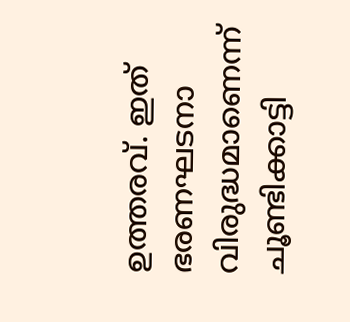ഉത്തരവ്. ഇത് ഭരണഘടനാ വിരുദ്ധമാണെന്ന് ചൂണ്ടിക്കാട്ടി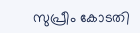സുപ്രീം കോടതി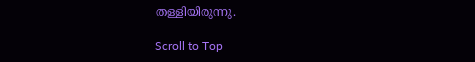തള്ളിയിരുന്നു.

Scroll to Top